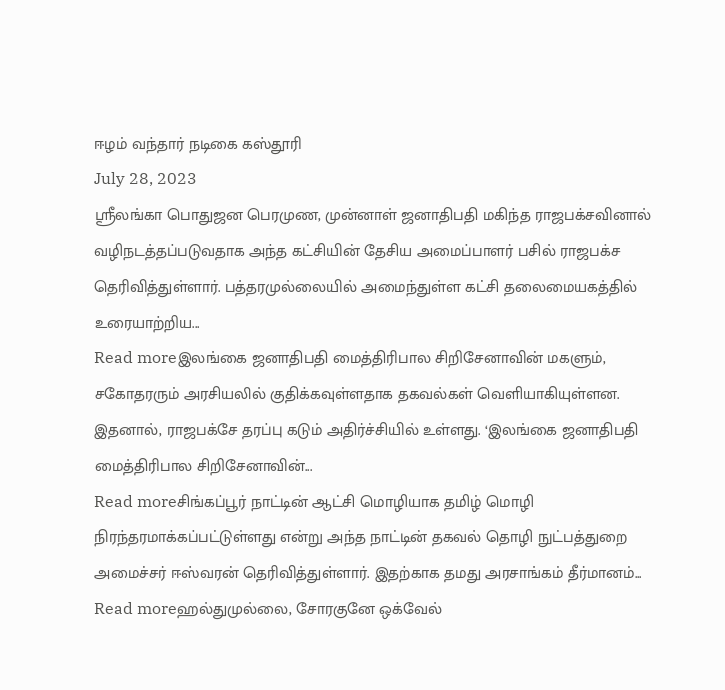ஈழம் வந்தார் நடிகை கஸ்தூரி
July 28, 2023
ஸ்ரீலங்கா பொதுஜன பெரமுண, முன்னாள் ஜனாதிபதி மகிந்த ராஜபக்சவினால் வழிநடத்தப்படுவதாக அந்த கட்சியின் தேசிய அமைப்பாளர் பசில் ராஜபக்ச தெரிவித்துள்ளார். பத்தரமுல்லையில் அமைந்துள்ள கட்சி தலைமையகத்தில் உரையாற்றிய...
Read moreஇலங்கை ஜனாதிபதி மைத்திரிபால சிறிசேனாவின் மகளும், சகோதரரும் அரசியலில் குதிக்கவுள்ளதாக தகவல்கள் வெளியாகியுள்ளன. இதனால், ராஜபக்சே தரப்பு கடும் அதிர்ச்சியில் உள்ளது. ‘இலங்கை ஜனாதிபதி மைத்திரிபால சிறிசேனாவின்...
Read moreசிங்கப்பூர் நாட்டின் ஆட்சி மொழியாக தமிழ் மொழி நிரந்தரமாக்கப்பட்டுள்ளது என்று அந்த நாட்டின் தகவல் தொழி நுட்பத்துறை அமைச்சர் ஈஸ்வரன் தெரிவித்துள்ளார். இதற்காக தமது அரசாங்கம் தீர்மானம்...
Read moreஹல்துமுல்லை, சோரகுனே ஒக்வேல்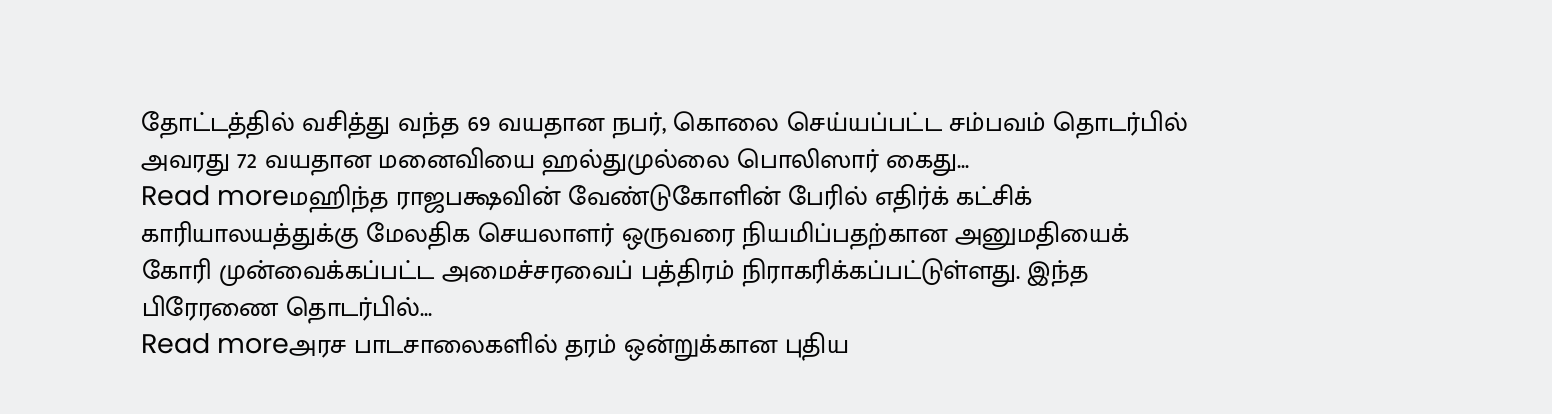தோட்டத்தில் வசித்து வந்த 69 வயதான நபர், கொலை செய்யப்பட்ட சம்பவம் தொடர்பில் அவரது 72 வயதான மனைவியை ஹல்துமுல்லை பொலிஸார் கைது...
Read moreமஹிந்த ராஜபக்ஷவின் வேண்டுகோளின் பேரில் எதிர்க் கட்சிக் காரியாலயத்துக்கு மேலதிக செயலாளர் ஒருவரை நியமிப்பதற்கான அனுமதியைக் கோரி முன்வைக்கப்பட்ட அமைச்சரவைப் பத்திரம் நிராகரிக்கப்பட்டுள்ளது. இந்த பிரேரணை தொடர்பில்...
Read moreஅரச பாடசாலைகளில் தரம் ஒன்றுக்கான புதிய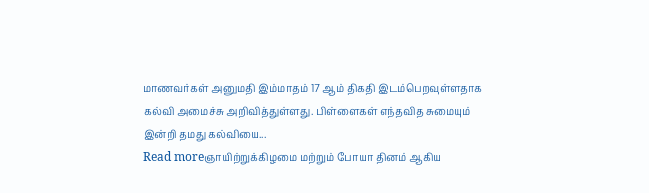மாணவர்கள் அனுமதி இம்மாதம் 17 ஆம் திகதி இடம்பெறவுள்ளதாக கல்வி அமைச்சு அறிவித்துள்ளது. பிள்ளைகள் எந்தவித சுமையும் இன்றி தமது கல்வியை...
Read moreஞாயிற்றுக்கிழமை மற்றும் போயா தினம் ஆகிய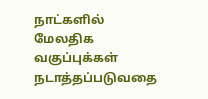நாட்களில் மேலதிக வகுப்புக்கள் நடாத்தப்படுவதை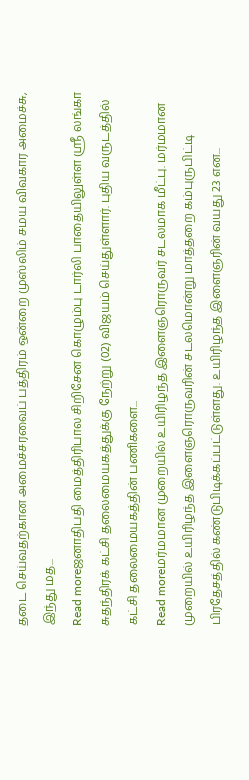தடை செய்வதற்கான அமைச்சரவைப் பத்திரம் ஒன்றை முஸ்லிம் சமய விவகார அமைச்சு, இந்து மத...
Read moreஜனாதிபதி மைத்திரிபால சிறிசேன கொழும்பு டார்லி பாதையிலுள்ள ஸ்ரீ லங்கா சுதந்திரக் கட்சி தலைமையகத்துக்கு நேற்று (02) விஜயம் செய்துள்ளார். புதிய வருடத்தில் கட்சி தலைமையகத்தின் பணிகளை...
Read moreமர்மமான முறையில் உயிரிழந்த இளைஞரொருவர் சடலமாக மீட்பு. மர்மமான முறையில் உயிரிழந்த இளைஞரொருவரின் சடலமொன்று மாத்தறை கம்புருபிட்டி பிரதேசத்தில் கண்டுபிடிக்கப்பட்டுள்ளது. உயிரிழந்த இளைஞரின் வயது 23 என...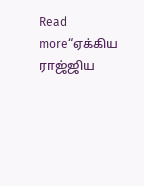Read more“ஏக்கிய ராஜ்ஜிய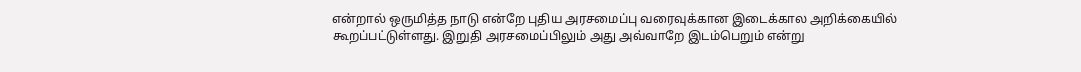என்றால் ஒருமித்த நாடு என்றே புதிய அரசமைப்பு வரைவுக்கான இடைக்கால அறிக்கையில் கூறப்பட்டுள்ளது. இறுதி அரசமைப்பிலும் அது அவ்வாறே இடம்பெறும் என்று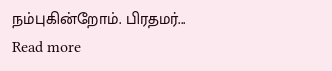நம்புகின்றோம். பிரதமர்...
Read more